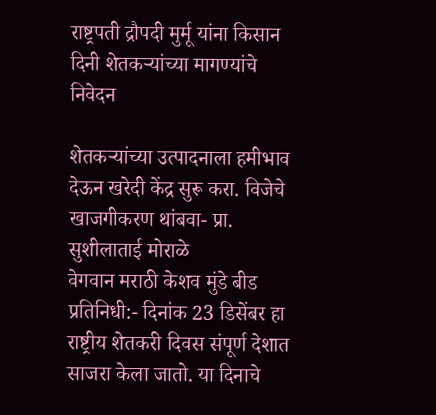राष्ट्रपती द्रौपदी मुर्मू यांना किसान दिनी शेतकऱ्यांच्या मागण्यांचे निवेदन

शेतकऱ्यांच्या उत्पादनाला हमीभाव देऊन खरेदी केंद्र सुरू करा. विजेचे खाजगीकरण थांबवा- प्रा. सुशीलाताई मोराळे
वेगवान मराठी केशव मुंडे बीड प्रतिनिधी:- दिनांक 23 डिसेंबर हा राष्ट्रीय शेतकरी दिवस संपूर्ण देशात साजरा केला जातो. या दिनाचे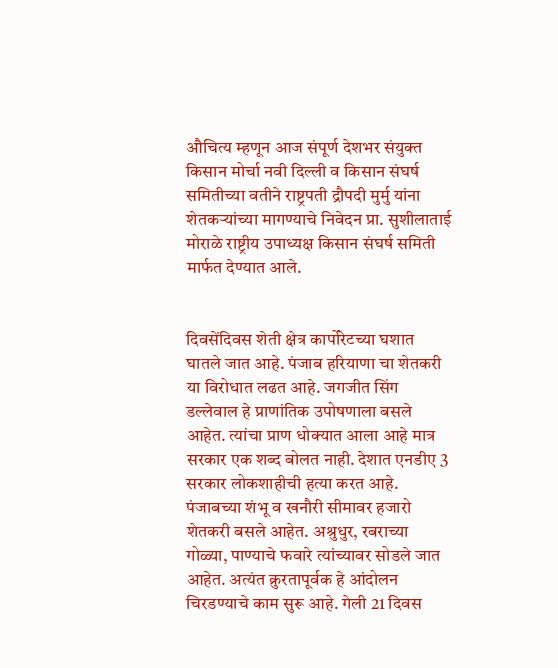औचित्य म्हणून आज संपूर्ण देशभर संयुक्त किसान मोर्चा नवी दिल्ली व किसान संघर्ष समितीच्या वतीने राष्ट्रपती द्रौपदी मुर्मु यांना शेतकऱ्यांच्या मागण्याचे निवेदन प्रा. सुशीलाताई मोराळे राष्ट्रीय उपाध्यक्ष किसान संघर्ष समिती मार्फत देण्यात आले.


दिवसेंदिवस शेती क्षेत्र कार्पोरेटच्या घशात घातले जात आहे. पंजाब हरियाणा चा शेतकरी या विरोधात लढत आहे. जगजीत सिंग डल्लेवाल हे प्राणांतिक उपोषणाला बसले आहेत. त्यांचा प्राण धोक्यात आला आहे मात्र सरकार एक शब्द बोलत नाही. देशात एनडीए 3 सरकार लोकशाहीची हत्या करत आहे. पंजाबच्या शंभू व खनौरी सीमावर हजारो शेतकरी बसले आहेत. अश्रुधुर, रबराच्या गोळ्या, पाण्याचे फवारे त्यांच्यावर सोडले जात आहेत. अत्यंत क्रुरतापूर्वक हे आंदोलन चिरडण्याचे काम सुरू आहे. गेली 21 दिवस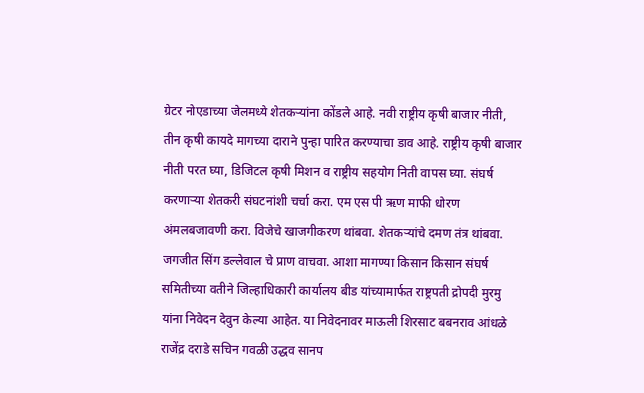ग्रेटर नोएडाच्या जेलमध्ये शेतकऱ्यांना कोंडले आहे. नवी राष्ट्रीय कृषी बाजार नीती, तीन कृषी कायदे मागच्या दाराने पुन्हा पारित करण्याचा डाव आहे. राष्ट्रीय कृषी बाजार नीती परत घ्या, डिजिटल कृषी मिशन व राष्ट्रीय सहयोग निती वापस घ्या. संघर्ष करणाऱ्या शेतकरी संघटनांशी चर्चा करा‌. एम एस पी ऋण माफी धोरण अंमलबजावणी करा. विजेचे खाजगीकरण थांबवा. शेतकऱ्यांचे दमण तंत्र थांबवा. जगजीत सिंग डल्लेवाल चे प्राण वाचवा. आशा मागण्या किसान किसान संघर्ष समितीच्या वतीने जिल्हाधिकारी कार्यालय बीड यांच्यामार्फत राष्ट्रपती द्रोपदी मुरमु यांना निवेदन देवुन केल्या आहेत. या निवेदनावर माऊली शिरसाट बबनराव आंधळे राजेंद्र दराडे सचिन गवळी उद्धव सानप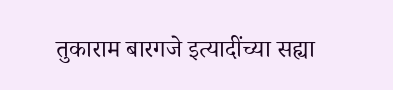तुकाराम बारगजे इत्यादींच्या सह्या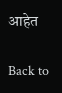आहेत

Back to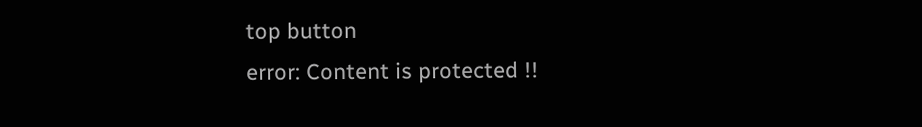top button
error: Content is protected !!